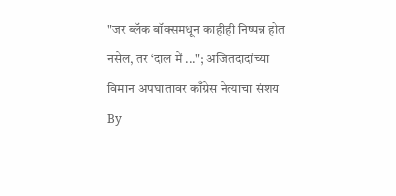"जर ब्लॅक बॉक्समधून काहीही निष्पन्न होत नसेल, तर ‘दाल में ..."; अजितदादांच्या विमान अपघातावर काँग्रेस नेत्याचा संशय
By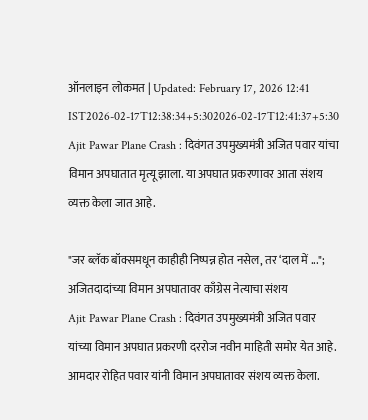ऑनलाइन लोकमत | Updated: February 17, 2026 12:41 IST2026-02-17T12:38:34+5:302026-02-17T12:41:37+5:30
Ajit Pawar Plane Crash : दिवंगत उपमुख्यमंत्री अजित पवार यांचा विमान अपघातात मृत्यू झाला. या अपघात प्रकरणावर आता संशय व्यक्त केला जात आहे.

"जर ब्लॅक बॉक्समधून काहीही निष्पन्न होत नसेल, तर ‘दाल में ..."; अजितदादांच्या विमान अपघातावर काँग्रेस नेत्याचा संशय
Ajit Pawar Plane Crash : दिवंगत उपमुख्यमंत्री अजित पवार यांच्या विमान अपघात प्रकरणी दररोज नवीन माहिती समोर येत आहे. आमदार रोहित पवार यांनी विमान अपघातावर संशय व्यक्त केला.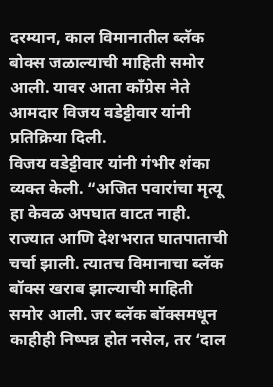दरम्यान, काल विमानातील ब्लॅक बोक्स जळाल्याची माहिती समोर आली. यावर आता काँग्रेस नेते आमदार विजय वडेट्टीवार यांनी प्रतिक्रिया दिली.
विजय वडेट्टीवार यांनी गंभीर शंका व्यक्त केली. “अजित पवारांचा मृत्यू हा केवळ अपघात वाटत नाही. राज्यात आणि देशभरात घातपाताची चर्चा झाली. त्यातच विमानाचा ब्लॅक बॉक्स खराब झाल्याची माहिती समोर आली. जर ब्लॅक बॉक्समधून काहीही निष्पन्न होत नसेल, तर ‘दाल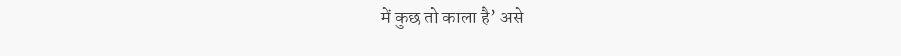में कुछ तो काला है’ असे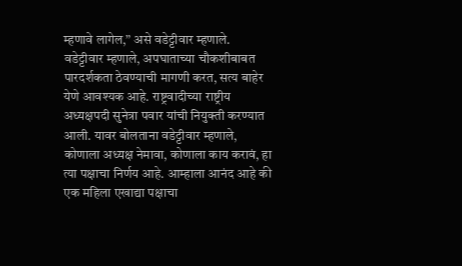म्हणावे लागेल,” असे वडेट्टीवार म्हणाले.
वडेट्टीवार म्हणाले, अपघाताच्या चौकशीबाबत पारदर्शकता ठेवण्याची मागणी करत, सत्य बाहेर येणे आवश्यक आहे. राष्ट्रवादीच्या राष्ट्रीय अध्यक्षपदी सुनेत्रा पवार यांची नियुक्ती करण्यात आली. यावर बोलताना वडेट्टीवार म्हणाले, कोणाला अध्यक्ष नेमावा, कोणाला काय करावं, हा त्या पक्षाचा निर्णय आहे. आम्हाला आनंद आहे की एक महिला एखाद्या पक्षाचा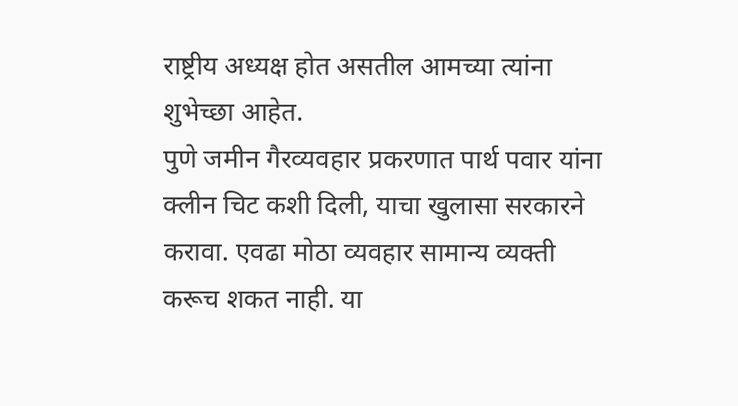राष्ट्रीय अध्यक्ष होत असतील आमच्या त्यांना शुभेच्छा आहेत.
पुणे जमीन गैरव्यवहार प्रकरणात पार्थ पवार यांना क्लीन चिट कशी दिली, याचा खुलासा सरकारने करावा. एवढा मोठा व्यवहार सामान्य व्यक्ती करूच शकत नाही. या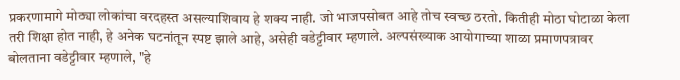प्रकरणामागे मोठ्या लोकांचा वरदहस्त असल्याशिवाय हे शक्य नाही. जो भाजपसोबत आहे तोच स्वच्छ ठरतो. कितीही मोठा घोटाळा केला तरी शिक्षा होत नाही, हे अनेक घटनांतून स्पष्ट झाले आहे, असेही वडेट्टीवार म्हणाले. अल्पसंख्याक आयोगाच्या शाळा प्रमाणपत्रावर बोलताना वडेट्टीवार म्हणाले, "हे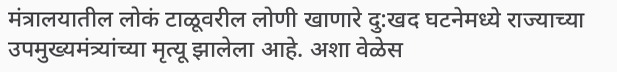मंत्रालयातील लोकं टाळूवरील लोणी खाणारे दु:खद घटनेमध्ये राज्याच्या उपमुख्यमंत्र्यांच्या मृत्यू झालेला आहे. अशा वेळेस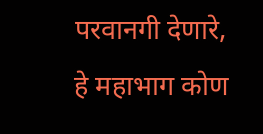परवानगी देणारे, हे महाभाग कोण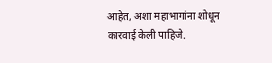आहेत, अशा महाभागांना शोधून कारवाई केली पाहिजे.